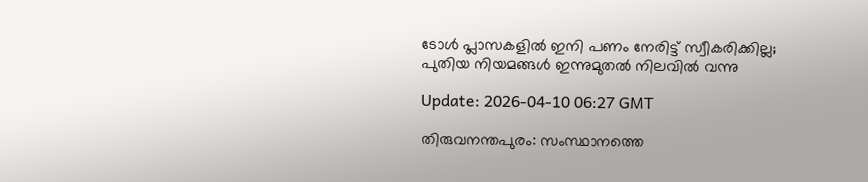ടോള്‍ പ്ലാസകളില്‍ ഇനി പണം നേരിട്ട് സ്വീകരിക്കില്ല; പുതിയ നിയമങ്ങള്‍ ഇന്നുമുതല്‍ നിലവില്‍ വന്നു

Update: 2026-04-10 06:27 GMT

തിരുവനന്തപുരം: സംസ്ഥാനത്തെ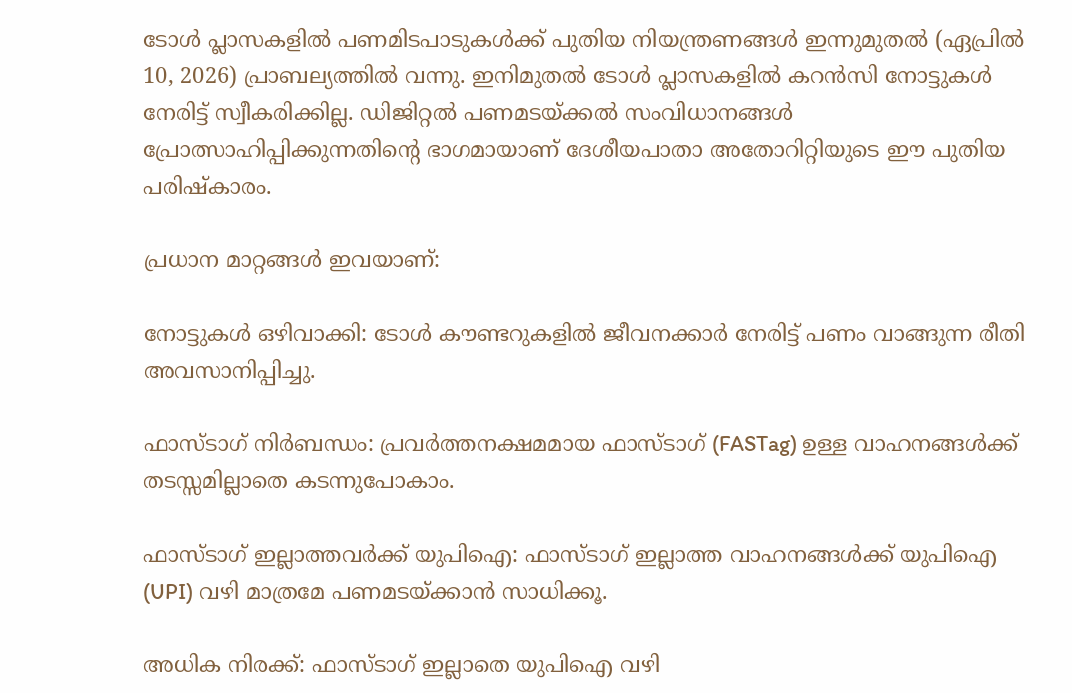ടോള്‍ പ്ലാസകളില്‍ പണമിടപാടുകള്‍ക്ക് പുതിയ നിയന്ത്രണങ്ങള്‍ ഇന്നുമുതല്‍ (ഏപ്രില്‍ 10, 2026) പ്രാബല്യത്തില്‍ വന്നു. ഇനിമുതല്‍ ടോള്‍ പ്ലാസകളില്‍ കറന്‍സി നോട്ടുകള്‍ നേരിട്ട് സ്വീകരിക്കില്ല. ഡിജിറ്റല്‍ പണമടയ്ക്കല്‍ സംവിധാനങ്ങള്‍ പ്രോത്സാഹിപ്പിക്കുന്നതിന്റെ ഭാഗമായാണ് ദേശീയപാതാ അതോറിറ്റിയുടെ ഈ പുതിയ പരിഷ്‌കാരം.

പ്രധാന മാറ്റങ്ങള്‍ ഇവയാണ്:

നോട്ടുകള്‍ ഒഴിവാക്കി: ടോള്‍ കൗണ്ടറുകളില്‍ ജീവനക്കാര്‍ നേരിട്ട് പണം വാങ്ങുന്ന രീതി അവസാനിപ്പിച്ചു.

ഫാസ്ടാഗ് നിര്‍ബന്ധം: പ്രവര്‍ത്തനക്ഷമമായ ഫാസ്ടാഗ് (FASTag) ഉള്ള വാഹനങ്ങള്‍ക്ക് തടസ്സമില്ലാതെ കടന്നുപോകാം.

ഫാസ്ടാഗ് ഇല്ലാത്തവര്‍ക്ക് യുപിഐ: ഫാസ്ടാഗ് ഇല്ലാത്ത വാഹനങ്ങള്‍ക്ക് യുപിഐ (UPI) വഴി മാത്രമേ പണമടയ്ക്കാന്‍ സാധിക്കൂ.

അധിക നിരക്ക്: ഫാസ്ടാഗ് ഇല്ലാതെ യുപിഐ വഴി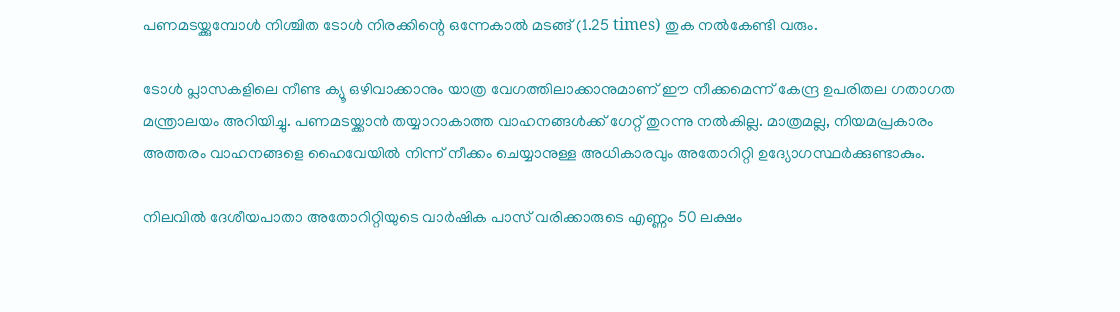പണമടയ്ക്കുമ്പോള്‍ നിശ്ചിത ടോള്‍ നിരക്കിന്റെ ഒന്നേകാല്‍ മടങ്ങ് (1.25 times) തുക നല്‍കേണ്ടി വരും.

ടോള്‍ പ്ലാസകളിലെ നീണ്ട ക്യൂ ഒഴിവാക്കാനും യാത്ര വേഗത്തിലാക്കാനുമാണ് ഈ നീക്കമെന്ന് കേന്ദ്ര ഉപരിതല ഗതാഗത മന്ത്രാലയം അറിയിച്ചു. പണമടയ്ക്കാന്‍ തയ്യാറാകാത്ത വാഹനങ്ങള്‍ക്ക് ഗേറ്റ് തുറന്നു നല്‍കില്ല. മാത്രമല്ല, നിയമപ്രകാരം അത്തരം വാഹനങ്ങളെ ഹൈവേയില്‍ നിന്ന് നീക്കം ചെയ്യാനുള്ള അധികാരവും അതോറിറ്റി ഉദ്യോഗസ്ഥര്‍ക്കുണ്ടാകും.

നിലവില്‍ ദേശീയപാതാ അതോറിറ്റിയുടെ വാര്‍ഷിക പാസ് വരിക്കാരുടെ എണ്ണം 50 ലക്ഷം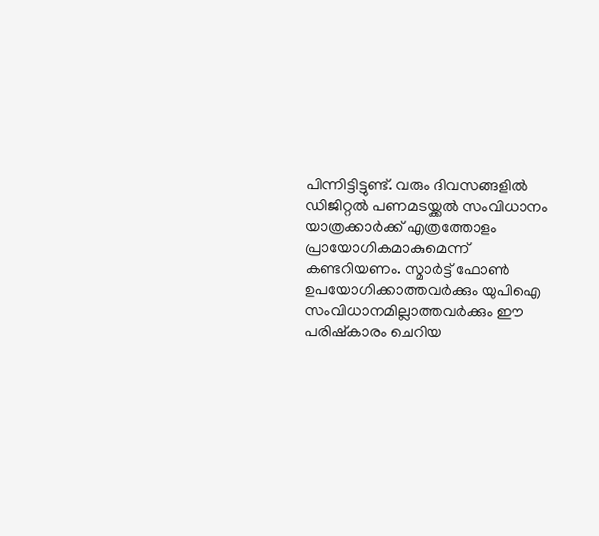പിന്നിട്ടിട്ടുണ്ട്. വരും ദിവസങ്ങളില്‍ ഡിജിറ്റല്‍ പണമടയ്ക്കല്‍ സംവിധാനം യാത്രക്കാര്‍ക്ക് എത്രത്തോളം പ്രായോഗികമാകുമെന്ന് കണ്ടറിയണം. സ്മാര്‍ട്ട് ഫോണ്‍ ഉപയോഗിക്കാത്തവര്‍ക്കും യുപിഐ സംവിധാനമില്ലാത്തവര്‍ക്കും ഈ പരിഷ്‌കാരം ചെറിയ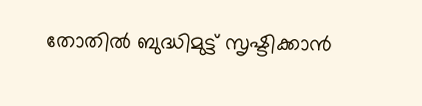തോതില്‍ ബുദ്ധിമുട്ട് സൃഷ്ടിക്കാന്‍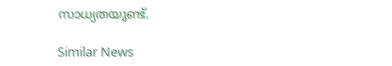സാധ്യതയുണ്ട്.

Similar News